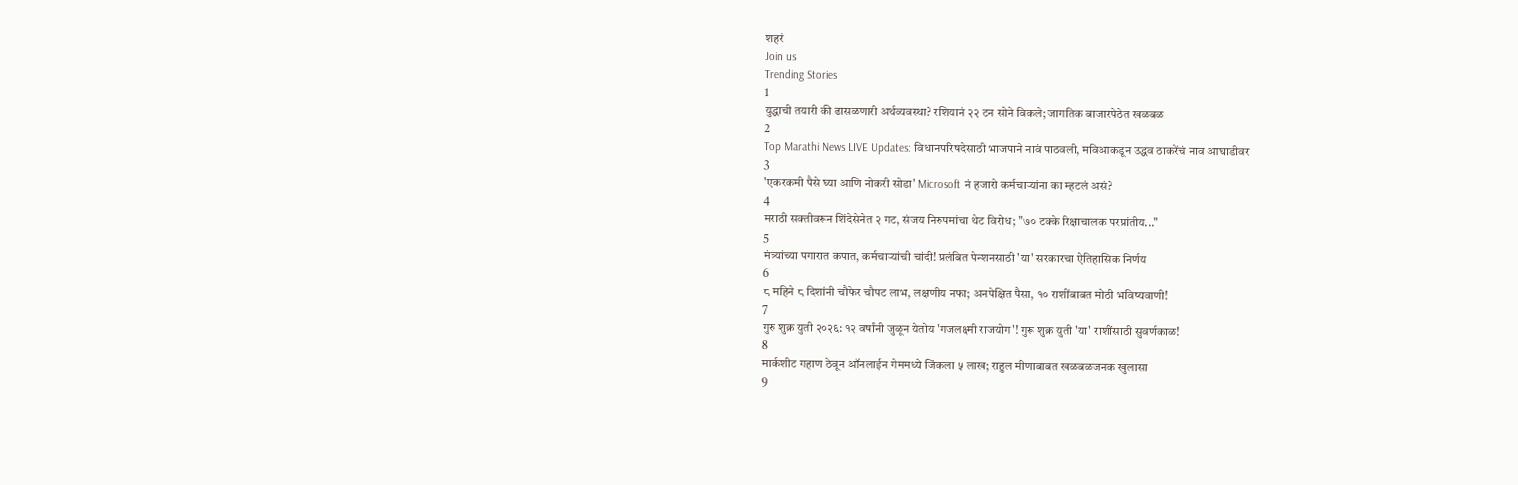शहरं
Join us
Trending Stories
1
युद्धाची तयारी की ढासळणारी अर्थव्यवस्था? रशियानं २२ टन सोने विकले; जागतिक बाजारपेठेत खळबळ
2
Top Marathi News LIVE Updates: विधानपरिषदेसाठी भाजपाने नावं पाठवली, मविआकडून उद्धव ठाकरेंचं नाव आघाडीवर
3
'एकरकमी पैसे घ्या आणि नोकरी सोडा' Microsoft नं हजारो कर्मचाऱ्यांना का म्हटलं असं?
4
मराठी सक्तीवरून शिंदेसेनेत २ गट, संजय निरुपमांचा थेट विरोध; "७० टक्के रिक्षाचालक परप्रांतीय..."
5
मंत्र्यांच्या पगारात कपात, कर्मचाऱ्यांची चांदी! प्रलंबित पेन्शनसाठी 'या' सरकारचा ऐतिहासिक निर्णय
6
८ महिने ८ दिशांनी चौफेर चौपट लाभ, लक्षणीय नफा; अनपेक्षित पैसा, १० राशींबाबत मोठी भविष्यवाणी!
7
गुरु शुक्र युती २०२६: १२ वर्षांनी जुळून येतोय 'गजलक्ष्मी राजयोग'! गुरू शुक्र युती 'या' राशींसाठी सुवर्णकाळ!
8
मार्कशीट गहाण ठेवून ऑनलाईन गेममध्ये जिंकला ५ लाख; राहुल मीणाबाबत खळबळजनक खुलासा
9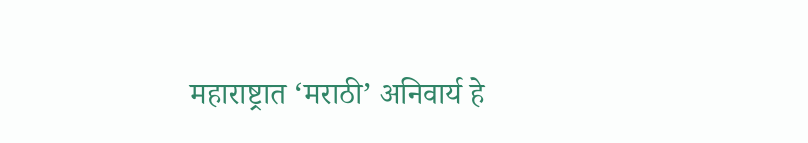महाराष्ट्रात ‘मराठी’ अनिवार्य हे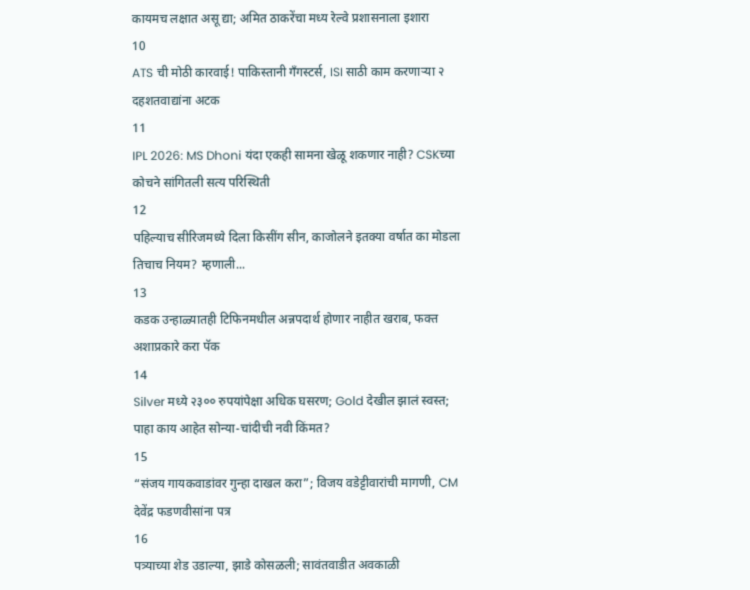कायमच लक्षात असू द्या; अमित ठाकरेंचा मध्य रेल्वे प्रशासनाला इशारा
10
ATS ची मोठी कारवाई! पाकिस्तानी गँगस्टर्स, ISI साठी काम करणाऱ्या २ दहशतवाद्यांना अटक
11
IPL 2026: MS Dhoni यंदा एकही सामना खेळू शकणार नाही? CSKच्या कोचने सांगितली सत्य परिस्थिती
12
पहिल्याच सीरिजमध्ये दिला किसींग सीन, काजोलने इतक्या वर्षात का मोडला तिचाच नियम? म्हणाली...
13
कडक उन्हाळ्यातही टिफिनमधील अन्नपदार्थ होणार नाहीत खराब, फक्त अशाप्रकारे करा पॅक
14
Silver मध्ये २३०० रुपयांपेक्षा अधिक घसरण; Gold देखील झालं स्वस्त; पाहा काय आहेत सोन्या-चांदीची नवी किंमत?
15
“संजय गायकवाडांवर गुन्हा दाखल करा”; विजय वडेट्टीवारांची मागणी, CM देवेंद्र फडणवीसांना पत्र
16
पत्र्याच्या शेड उडाल्या, झाडे कोसळली; सावंतवाडीत अवकाळी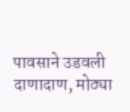पावसाने उडवली दाणादाण, मोठ्या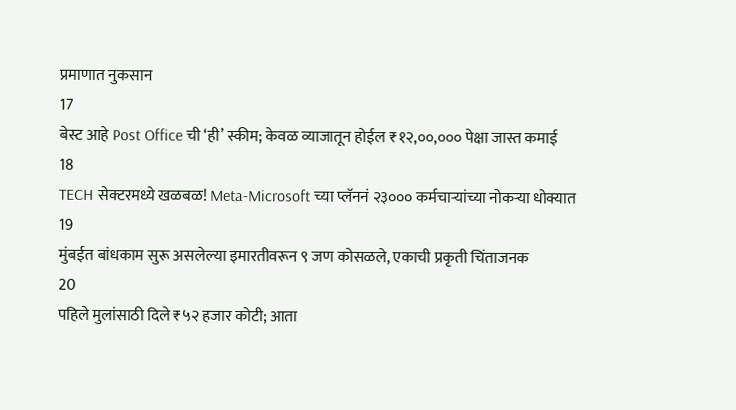प्रमाणात नुकसान
17
बेस्ट आहे Post Office ची ‘ही’ स्कीम; केवळ व्याजातून होईल ₹१२,००,००० पेक्षा जास्त कमाई
18
TECH सेक्टरमध्ये खळबळ! Meta-Microsoft च्या प्लॅननं २३००० कर्मचाऱ्यांच्या नोकऱ्या धोक्यात
19
मुंबईत बांधकाम सुरू असलेल्या इमारतीवरून ९ जण कोसळले, एकाची प्रकृती चिंताजनक
20
पहिले मुलांसाठी दिले ₹५२ हजार कोटी; आता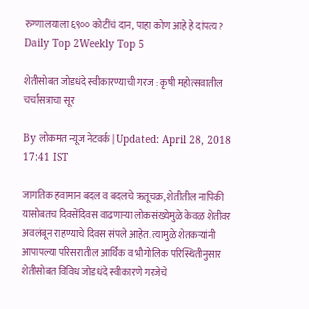रुग्णालयाला ६९०० कोटींचं दान, पाहा कोण आहे हे दांपत्य?
Daily Top 2Weekly Top 5

शेतीसोबत जोडधंदे स्वीकारण्याची गरज : कृषी महोत्सवातील चर्चासत्राचा सूर

By लोकमत न्यूज नेटवर्क | Updated: April 28, 2018 17:41 IST

जागतिक हवामान बदल व बदलचे ऋतूचक्र, शेतीतील नापिकी यासोबतच दिवसेंदिवस वाढणाऱ्या लोकसंख्येमुळे केवळ शेतीवर अवलंबून राहण्याचे दिवस संपले आहेत. त्यामुळे शेतकऱ्यांनी आपापल्या परिसरातील आर्थिक व भौगोलिक परिस्थितीनुसार शेतीसोबत विविध जोडधंदे स्वीकारणे गरजेचे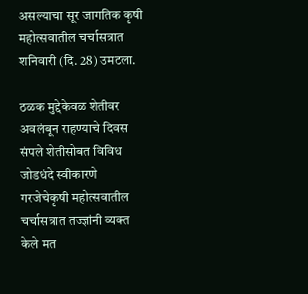असल्याचा सूर जागतिक कृषी महोत्सवातील चर्चासत्रात शनिवारी (दि. 28) उमटला.

ठळक मुद्देकेवळ शेतीवर अवलंबून राहण्याचे दिवस संपले शेतीसोबत विविध जोडधंदे स्वीकारणे गरजेचेकृषी महोत्सवातील चर्चासत्रात तज्ज्ञांनी व्यक्त केले मत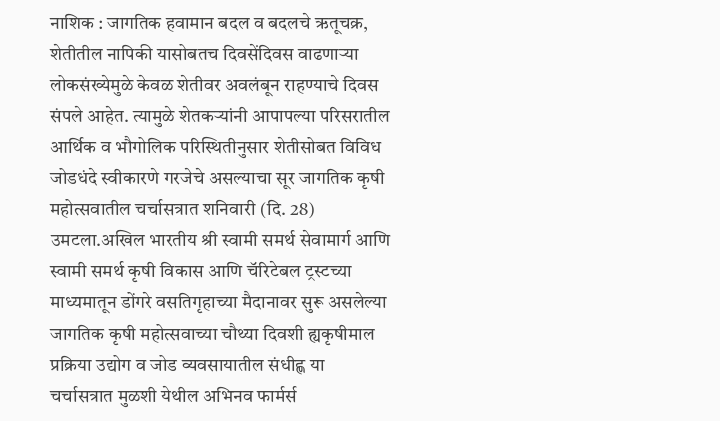नाशिक : जागतिक हवामान बदल व बदलचे ऋतूचक्र, शेतीतील नापिकी यासोबतच दिवसेंदिवस वाढणाऱ्या लोकसंख्येमुळे केवळ शेतीवर अवलंबून राहण्याचे दिवस संपले आहेत. त्यामुळे शेतकऱ्यांनी आपापल्या परिसरातील आर्थिक व भौगोलिक परिस्थितीनुसार शेतीसोबत विविध जोडधंदे स्वीकारणे गरजेचे असल्याचा सूर जागतिक कृषी महोत्सवातील चर्चासत्रात शनिवारी (दि. 28) उमटला.अखिल भारतीय श्री स्वामी समर्थ सेवामार्ग आणि स्वामी समर्थ कृषी विकास आणि चॅरिटेबल ट्रस्टच्या माध्यमातून डोंगरे वसतिगृहाच्या मैदानावर सुरू असलेल्या जागतिक कृषी महोत्सवाच्या चौथ्या दिवशी ह्यकृषीमाल प्रक्रिया उद्योग व जोड व्यवसायातील संधीह्ण या चर्चासत्रात मुळशी येथील अभिनव फार्मर्स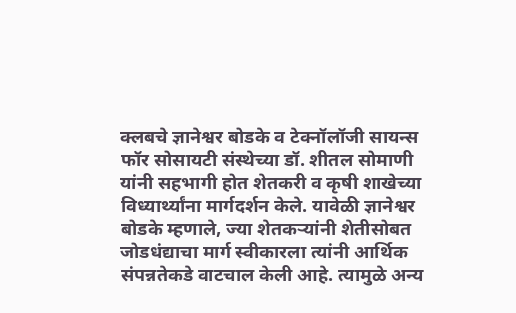क्लबचे ज्ञानेश्वर बोडके व टेक्नॉलॉजी सायन्स फॉर सोसायटी संस्थेच्या डॉ. शीतल सोमाणी यांनी सहभागी होत शेतकरी व कृषी शाखेच्या विध्यार्थ्यांना मार्गदर्शन केले. यावेळी ज्ञानेश्वर बोडके म्हणाले, ज्या शेतकऱ्यांनी शेतीसोबत जोडधंद्याचा मार्ग स्वीकारला त्यांनी आर्थिक संपन्नतेकडे वाटचाल केली आहे. त्यामुळे अन्य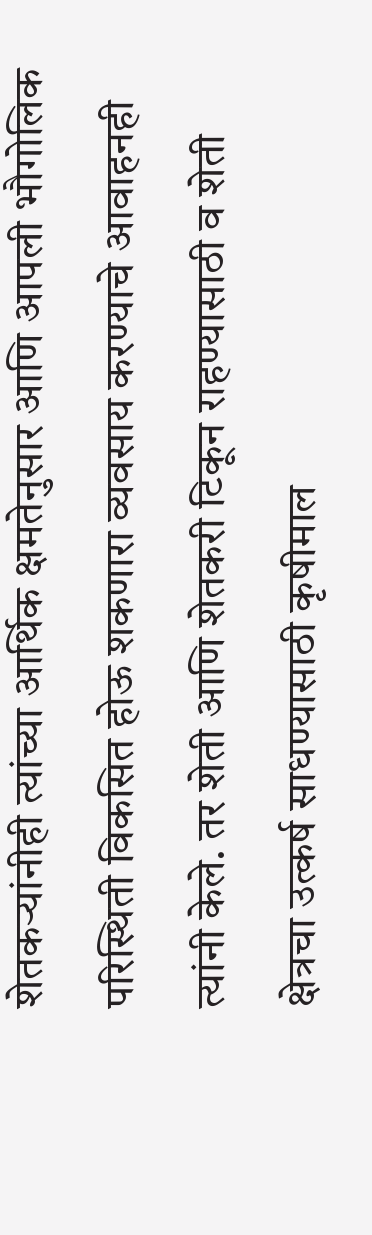शेतकऱ्यांनीही त्यांच्या आर्थिक क्षमतेनुसार आणि आपली भौगोलिक परिस्थिती विकसित होऊ शकणारा व्यवसाय करण्याचे आवाहनही त्यांनी केले. तर शेती आणि शेतकरी टिकून राहण्यासाठी व शेती क्षेत्रचा उत्कर्ष साधण्यासाठी कृषीमाल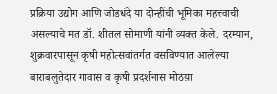प्रक्रिया उद्योग आणि जोडधंदे या दोन्हींची भूमिका महत्त्वाची असल्याचे मत डॉ. शीतल सोमाणी यांनी व्यक्त केले. दरम्यान, शुक्रवारपासून कृषी महोत्सवांतर्गत वसविण्यात आलेल्या बाराबलुतेदार गावास व कृषी प्रदर्शनास मोठय़ा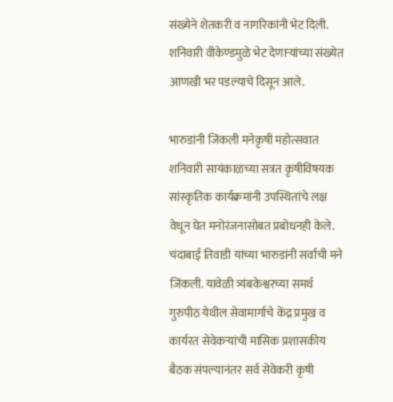संख्येने शेतकरी व नागरिकांनी भेट दिली. शनिवारी वीकेण्डमुळे भेट देणाऱ्यांच्या संख्येत आणखी भर पडल्याचे दिसून आले.

भारुडांनी जिंकली मनेकृषी महोत्सवात शनिवारी सायंकाळच्या सत्रत कृषीविषयक सांस्कृतिक कार्यक्रमांनी उपस्थितांचे लक्ष वेधून घेत मनोरंजनासोबत प्रबोधनही केले. चंदाबाई तिवाडी यांच्या भारुडांनी सर्वाची मने जिंकली. यावेळी त्र्यंबकेश्वरच्या समर्थ गुरुपीठ येथील सेवामार्गाचे केंद्र प्रमुख व कार्यरत सेवेकऱ्यांची मासिक प्रशासकीय बैठक संपल्यानंतर सर्व सेवेकरी कृषी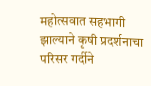महोत्सवात सहभागी झाल्याने कृषी प्रदर्शनाचा परिसर गर्दीने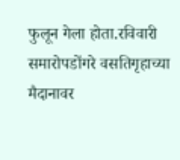फुलून गेला होता.रविवारी समारोपडोंगरे वसतिगृहाच्या मैदानावर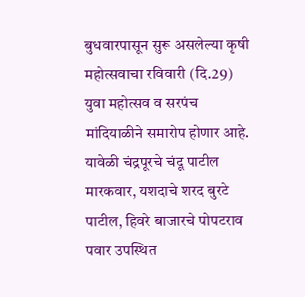बुधवारपासून सुरू असलेल्या कृषी महोत्सवाचा रविवारी (दि.29) युवा महोत्सव व सरपंच मांदियाळीने समारोप होणार आहे. यावेळी चंद्रपूरचे चंदू पाटील मारकवार, यशदाचे शरद बुरटे पाटील, हिवरे बाजारचे पोपटराव पवार उपस्थित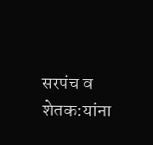सरपंच व शेतक:यांना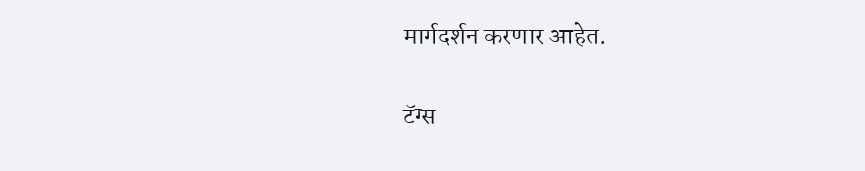मार्गदर्शन करणार आहेत.

टॅग्स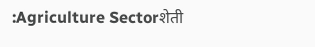:Agriculture Sectorशेती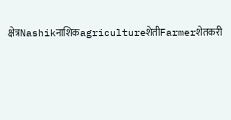क्षेत्रNashikनाशिकagricultureशेतीFarmerशेतकरी